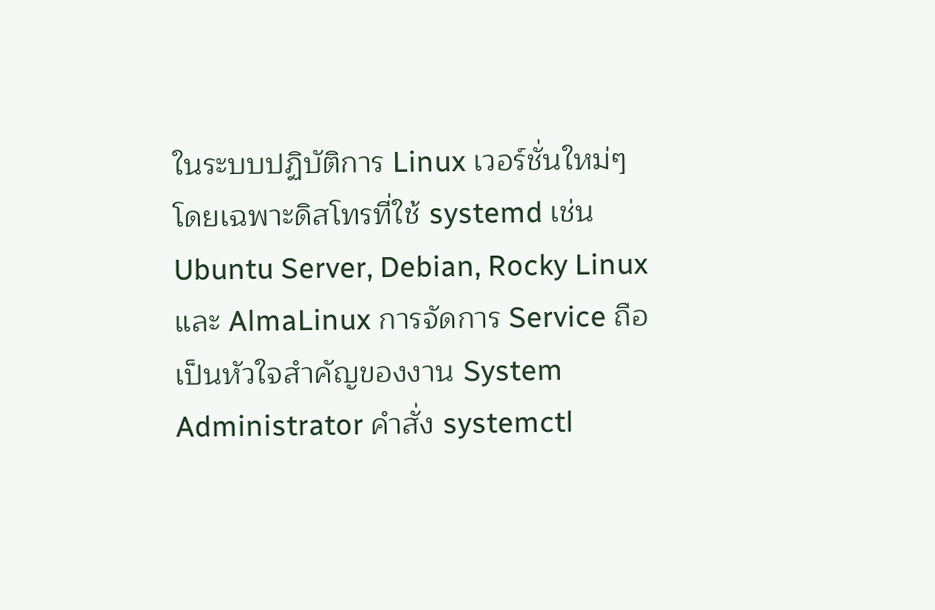ในระบบปฏิบัติการ Linux เวอร์ชั่นใหม่ๆ โดยเฉพาะดิสโทรที่ใช้ systemd เช่น Ubuntu Server, Debian, Rocky Linux และ AlmaLinux การจัดการ Service ถือเป็นหัวใจสำคัญของงาน System Administrator คำสั่ง systemctl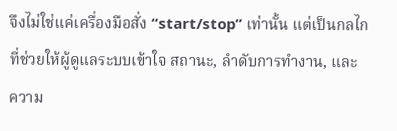จึงไม่ใช่แค่เครื่องมือสั่ง “start/stop” เท่านั้น แต่เป็นกลไกที่ช่วยให้ผู้ดูแลระบบเข้าใจ สถานะ, ลำดับการทำงาน, และ ความ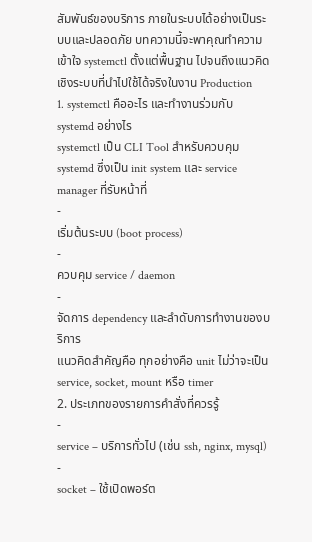สัมพันธ์ของบริการ ภายในระบบได้อย่างเป็นระบบและปลอดภัย บทความนี้จะพาคุณทำความเข้าใจ systemctl ตั้งแต่พื้นฐาน ไปจนถึงแนวคิดเชิงระบบที่นำไปใช้ได้จริงในงาน Production
1. systemctl คืออะไร และทำงานร่วมกับ systemd อย่างไร
systemctl เป็น CLI Tool สำหรับควบคุม systemd ซึ่งเป็น init system และ service manager ที่รับหน้าที่
-
เริ่มต้นระบบ (boot process)
-
ควบคุม service / daemon
-
จัดการ dependency และลำดับการทำงานของบริการ
แนวคิดสำคัญคือ ทุกอย่างคือ unit ไม่ว่าจะเป็น service, socket, mount หรือ timer
2. ประเภทของรายการคำสั่งที่ควรรู้
-
service – บริการทั่วไป (เช่น ssh, nginx, mysql)
-
socket – ใช้เปิดพอร์ต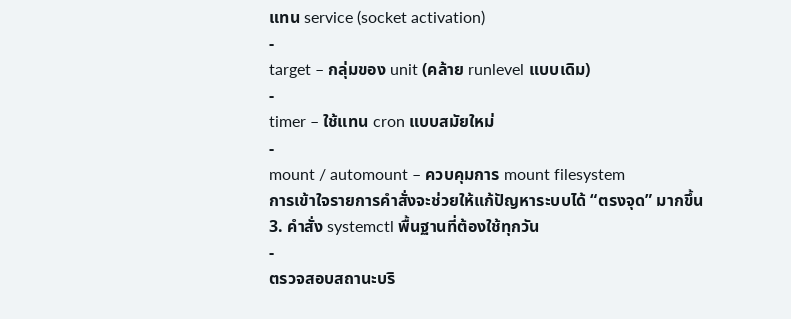แทน service (socket activation)
-
target – กลุ่มของ unit (คล้าย runlevel แบบเดิม)
-
timer – ใช้แทน cron แบบสมัยใหม่
-
mount / automount – ควบคุมการ mount filesystem
การเข้าใจรายการคำสั่งจะช่วยให้แก้ปัญหาระบบได้ “ตรงจุด” มากขึ้น
3. คำสั่ง systemctl พื้นฐานที่ต้องใช้ทุกวัน
-
ตรวจสอบสถานะบริ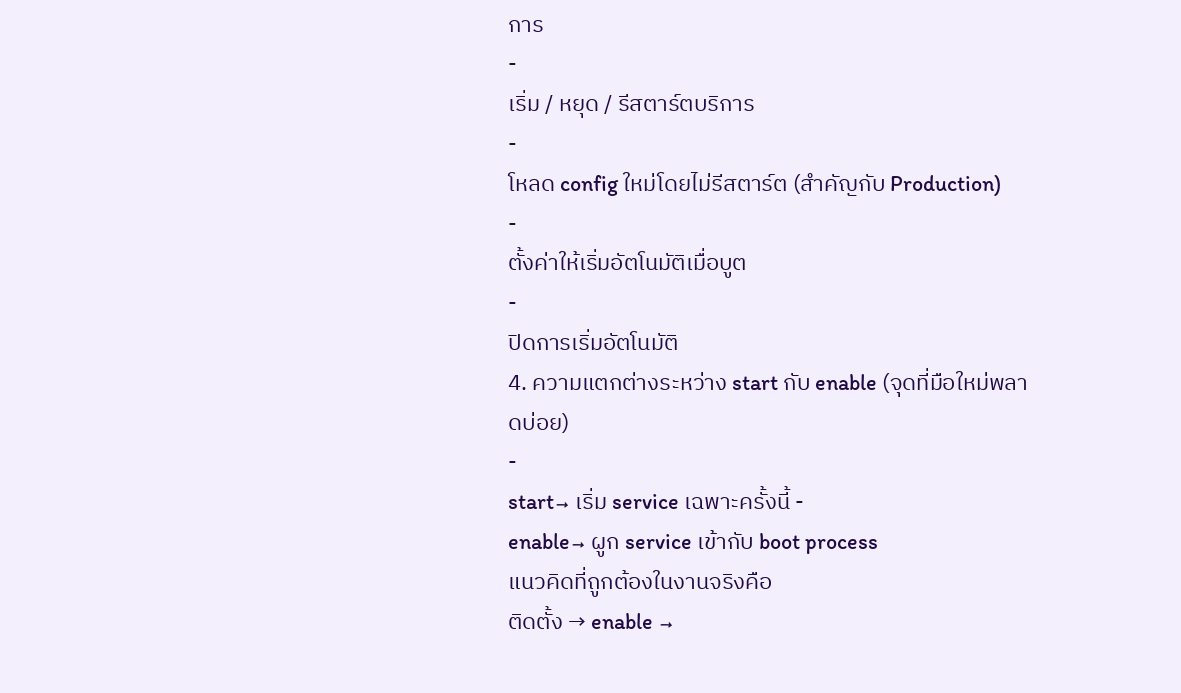การ
-
เริ่ม / หยุด / รีสตาร์ตบริการ
-
โหลด config ใหม่โดยไม่รีสตาร์ต (สำคัญกับ Production)
-
ตั้งค่าให้เริ่มอัตโนมัติเมื่อบูต
-
ปิดการเริ่มอัตโนมัติ
4. ความแตกต่างระหว่าง start กับ enable (จุดที่มือใหม่พลาดบ่อย)
-
start→ เริ่ม service เฉพาะครั้งนี้ -
enable→ ผูก service เข้ากับ boot process
แนวคิดที่ถูกต้องในงานจริงคือ
ติดตั้ง → enable →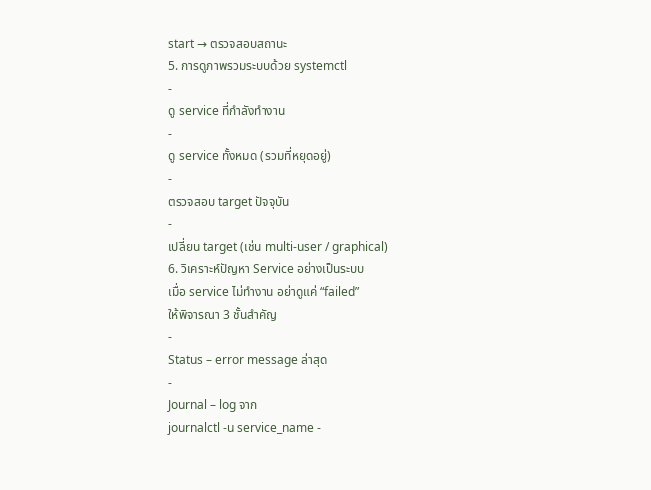start → ตรวจสอบสถานะ
5. การดูภาพรวมระบบด้วย systemctl
-
ดู service ที่กำลังทำงาน
-
ดู service ทั้งหมด (รวมที่หยุดอยู่)
-
ตรวจสอบ target ปัจจุบัน
-
เปลี่ยน target (เช่น multi-user / graphical)
6. วิเคราะห์ปัญหา Service อย่างเป็นระบบ
เมื่อ service ไม่ทำงาน อย่าดูแค่ “failed”
ให้พิจารณา 3 ชั้นสำคัญ
-
Status – error message ล่าสุด
-
Journal – log จาก
journalctl -u service_name -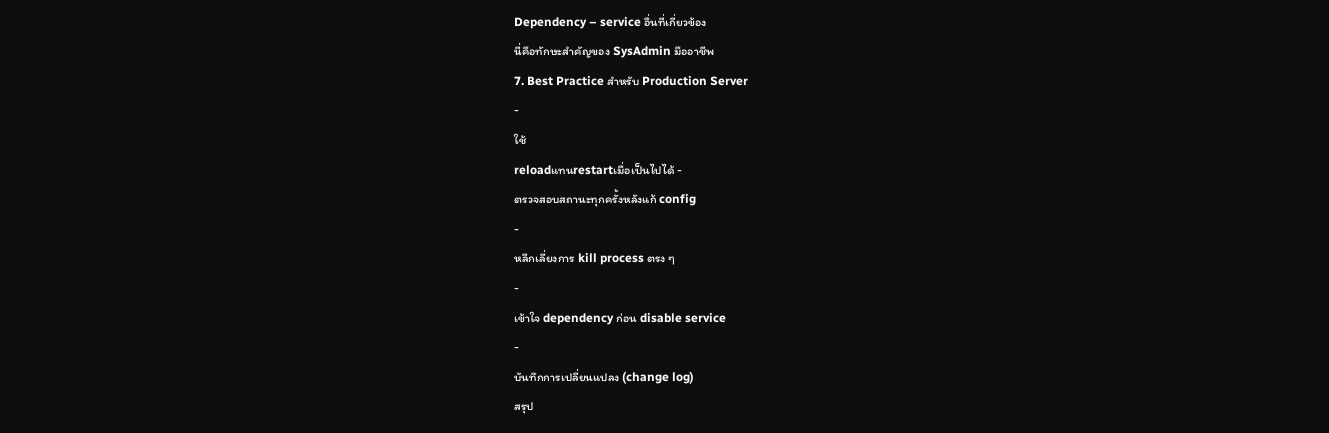Dependency – service อื่นที่เกี่ยวข้อง
นี่คือทักษะสำคัญของ SysAdmin มืออาชีพ
7. Best Practice สำหรับ Production Server
-
ใช้
reloadแทนrestartเมื่อเป็นไปได้ -
ตรวจสอบสถานะทุกครั้งหลังแก้ config
-
หลีกเลี่ยงการ kill process ตรง ๆ
-
เข้าใจ dependency ก่อน disable service
-
บันทึกการเปลี่ยนแปลง (change log)
สรุป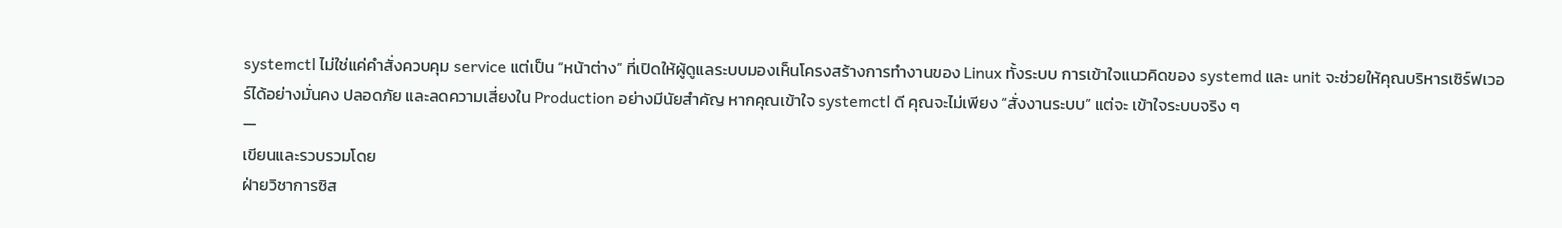systemctl ไม่ใช่แค่คำสั่งควบคุม service แต่เป็น “หน้าต่าง” ที่เปิดให้ผู้ดูแลระบบมองเห็นโครงสร้างการทำงานของ Linux ทั้งระบบ การเข้าใจแนวคิดของ systemd และ unit จะช่วยให้คุณบริหารเซิร์ฟเวอร์ได้อย่างมั่นคง ปลอดภัย และลดความเสี่ยงใน Production อย่างมีนัยสำคัญ หากคุณเข้าใจ systemctl ดี คุณจะไม่เพียง “สั่งงานระบบ” แต่จะ เข้าใจระบบจริง ๆ
—
เขียนและรวบรวมโดย
ฝ่ายวิชาการซิส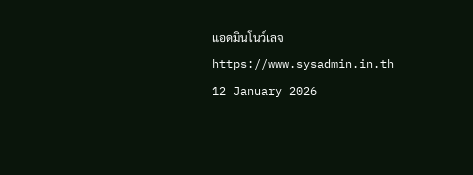แอดมินโนว์เลจ
https://www.sysadmin.in.th
12 January 2026